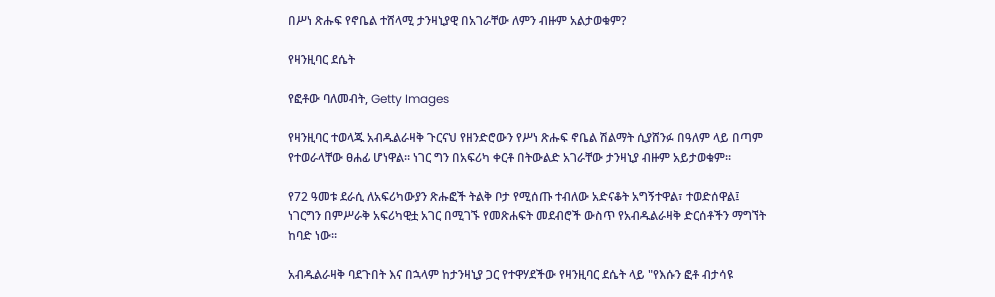በሥነ ጽሑፍ የኖቤል ተሸላሚ ታንዛኒያዊ በአገራቸው ለምን ብዙም አልታወቁም?

የዛንዚባር ደሴት

የፎቶው ባለመብት, Getty Images

የዛንዚባር ተወላጁ አብዱልራዛቅ ጉርናህ የዘንድሮውን የሥነ ጽሑፍ ኖቤል ሽልማት ሲያሸንፉ በዓለም ላይ በጣም የተወራላቸው ፀሐፊ ሆነዋል። ነገር ግን በአፍሪካ ቀርቶ በትውልድ አገራቸው ታንዛኒያ ብዙም አይታወቁም።

የ72 ዓመቱ ደራሲ ለአፍሪካውያን ጽሑፎች ትልቅ ቦታ የሚሰጡ ተብለው አድናቆት አግኝተዋል፣ ተወድሰዋል፤ ነገርግን በምሥራቅ አፍሪካዊቷ አገር በሚገኙ የመጽሐፍት መደብሮች ውስጥ የአብዱልራዛቅ ድርሰቶችን ማግኘት ከባድ ነው።

አብዱልራዛቅ ባደጉበት እና በኋላም ከታንዛኒያ ጋር የተዋሃደችው የዛንዚባር ደሴት ላይ "የእሱን ፎቶ ብታሳዩ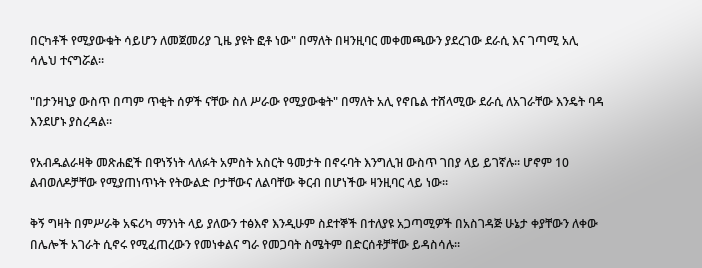በርካቶች የሚያውቁት ሳይሆን ለመጀመሪያ ጊዜ ያዩት ፎቶ ነው" በማለት በዛንዚባር መቀመጫውን ያደረገው ደራሲ እና ገጣሚ አሊ ሳሌህ ተናግሯል።

"በታንዛኒያ ውስጥ በጣም ጥቂት ሰዎች ናቸው ስለ ሥራው የሚያውቁት" በማለት አሊ የኖቤል ተሸላሚው ደራሲ ለአገራቸው እንዴት ባዳ እንደሆኑ ያስረዳል።

የአብዱልራዛቅ መጽሐፎች በዋነኝነት ላለፉት አምስት አስርት ዓመታት በኖሩባት እንግሊዝ ውስጥ ገበያ ላይ ይገኛሉ። ሆኖም 10 ልብወለዶቻቸው የሚያጠነጥኑት የትውልድ ቦታቸውና ለልባቸው ቅርብ በሆነችው ዛንዚባር ላይ ነው።

ቅኝ ግዛት በምሥራቅ አፍሪካ ማንነት ላይ ያለውን ተፅእኖ እንዲሁም ስደተኞች በተለያዩ አጋጣሚዎች በአስገዳጅ ሁኔታ ቀያቸውን ለቀው በሌሎች አገራት ሲኖሩ የሚፈጠረውን የመነቀልና ግራ የመጋባት ስሜትም በድርሰቶቻቸው ይዳስሳሉ።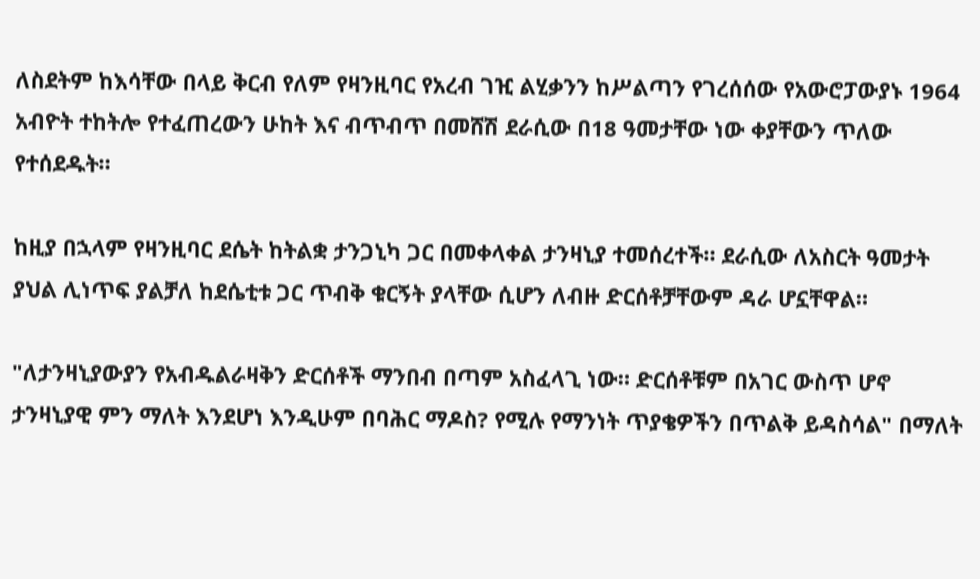ለስደትም ከእሳቸው በላይ ቅርብ የለም የዛንዚባር የአረብ ገዢ ልሂቃንን ከሥልጣን የገረሰሰው የአውሮፓውያኑ 1964 አብዮት ተከትሎ የተፈጠረውን ሁከት እና ብጥብጥ በመሸሽ ደራሲው በ18 ዓመታቸው ነው ቀያቸውን ጥለው የተሰደዱት።

ከዚያ በኋላም የዛንዚባር ደሴት ከትልቋ ታንጋኒካ ጋር በመቀላቀል ታንዛኒያ ተመሰረተች። ደራሲው ለአስርት ዓመታት ያህል ሊነጥፍ ያልቻለ ከደሴቲቱ ጋር ጥብቅ ቁርኝት ያላቸው ሲሆን ለብዙ ድርሰቶቻቸውም ዳራ ሆኗቸዋል።

"ለታንዛኒያውያን የአብዱልራዛቅን ድርሰቶች ማንበብ በጣም አስፈላጊ ነው። ድርሰቶቹም በአገር ውስጥ ሆኖ ታንዛኒያዊ ምን ማለት እንደሆነ እንዲሁም በባሕር ማዶስ? የሚሉ የማንነት ጥያቄዎችን በጥልቅ ይዳስሳል" በማለት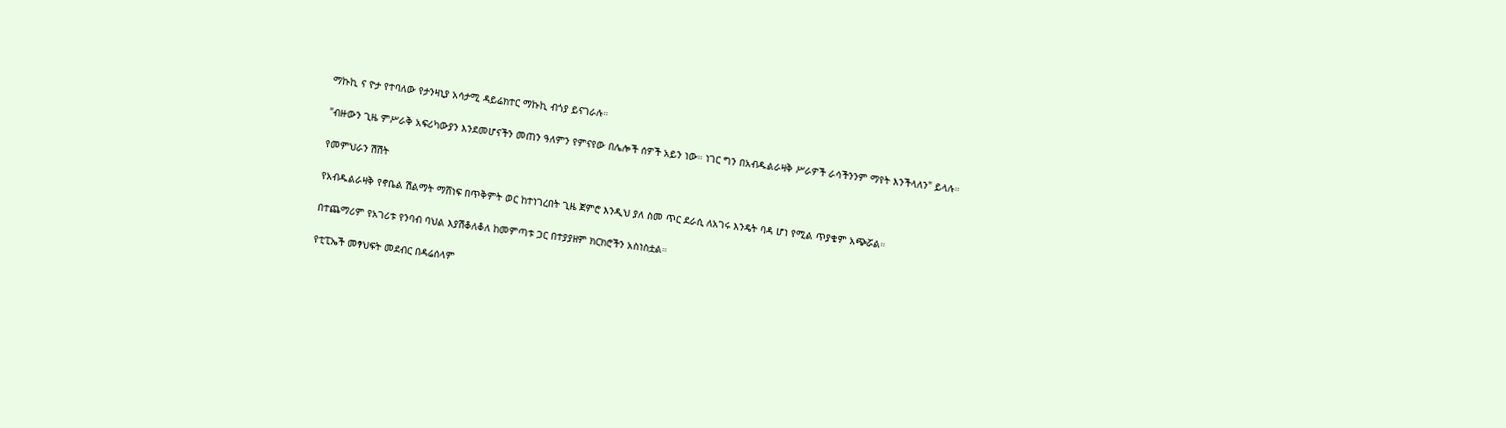ማኩኪ ና ዮታ የተባለው የታንዛኒያ አሳታሚ ዳይሬክተር ማኩኪ ብጎያ ይናገራሉ።

"ብዙውን ጊዜ ምሥራቅ አፍሪካውያን እንደመሆናችን መጠን ዓለምን የምናየው በሌሎች ሰዎች አይን ነው። ነገር ግን በአብዱልራዛቅ ሥራዎች ራሳችንንም ማየት እንችላለን" ይላሉ።

የመምህራን ሽሽት

የአብዱልራዛቅ የኖቤል ሽልማት ማሸነፍ በጥቅምት ወር ከተነገረበት ጊዜ ጀምሮ እንዲህ ያለ ስመ ጥር ደራሲ ለአገሩ እንዴት ባዳ ሆነ የሚል ጥያቄም አጭሯል።

በተጨማሪም የአገሪቱ የንባብ ባህል እያሽቆለቆለ ከመምጣቱ ጋር በተያያዘም ክርክሮችን አስነስቷል።

የቲፒኤች መፃህፍት መደብር በዳሬሰላም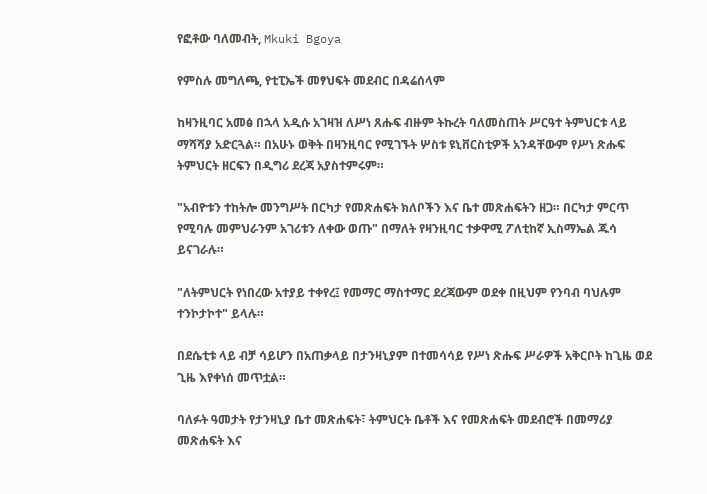የፎቶው ባለመብት, Mkuki Bgoya

የምስሉ መግለጫ, የቲፒኤች መፃህፍት መደብር በዳሬሰላም

ከዛንዚባር አመፅ በኋላ አዲሱ አገዛዝ ለሥነ ጸሑፍ ብዙም ትኩረት ባለመስጠት ሥርዓተ ትምህርቱ ላይ ማሻሻያ አድርጓል። በአሁኑ ወቅት በዛንዚባር የሚገኙት ሦስቱ ዩኒቨርስቲዎች አንዳቸውም የሥነ ጽሑፍ ትምህርት ዘርፍን በዲግሪ ደረጃ አያስተምሩም።

"አብዮቱን ተከትሎ መንግሥት በርካታ የመጽሐፍት ክለቦችን እና ቤተ መጽሐፍትን ዘጋ። በርካታ ምርጥ የሚባሉ መምህራንም አገሪቱን ለቀው ወጡ" በማለት የዛንዚባር ተቃዋሚ ፖለቲከኛ ኢስማኤል ጁሳ ይናገራሉ።

"ለትምህርት የነበረው አተያይ ተቀየረ፤ የመማር ማስተማር ደረጃውም ወደቀ በዚህም የንባብ ባህሉም ተንኮታኮተ" ይላሉ።

በደሴቲቱ ላይ ብቻ ሳይሆን በአጠቃላይ በታንዛኒያም በተመሳሳይ የሥነ ጽሑፍ ሥራዎች አቅርቦት ከጊዜ ወደ ጊዜ እየቀነሰ መጥቷል።

ባለፉት ዓመታት የታንዛኒያ ቤተ መጽሐፍት፣ ትምህርት ቤቶች እና የመጽሐፍት መደብሮች በመማሪያ መጽሐፍት እና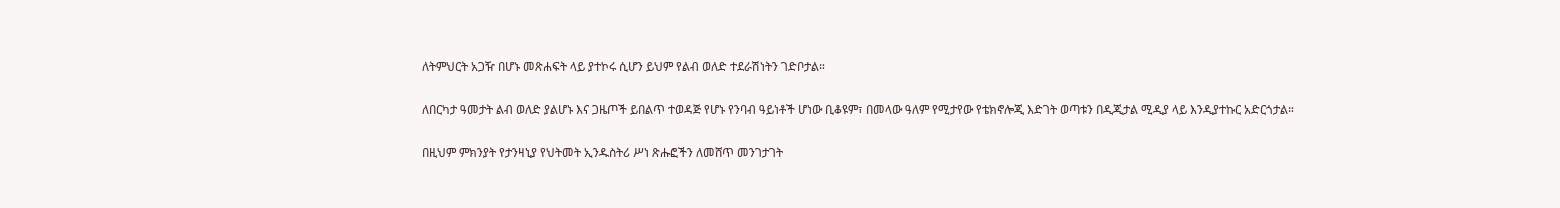ለትምህርት አጋዥ በሆኑ መጽሐፍት ላይ ያተኮሩ ሲሆን ይህም የልብ ወለድ ተደራሽነትን ገድቦታል።

ለበርካታ ዓመታት ልብ ወለድ ያልሆኑ እና ጋዜጦች ይበልጥ ተወዳጅ የሆኑ የንባብ ዓይነቶች ሆነው ቢቆዩም፣ በመላው ዓለም የሚታየው የቴክኖሎጂ እድገት ወጣቱን በዲጂታል ሚዲያ ላይ እንዲያተኩር አድርጎታል።

በዚህም ምክንያት የታንዛኒያ የህትመት ኢንዱስትሪ ሥነ ጽሑፎችን ለመሸጥ መንገታገት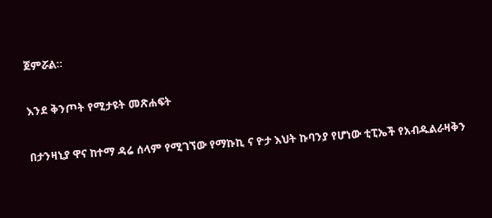ጀምሯል።

እንደ ቅንጦት የሚታዩት መጽሐፍት

በታንዛኒያ ዋና ከተማ ዳሬ ሰላም የሚገኘው የማኩኪ ና ዮታ እህት ኩባንያ የሆነው ቲፒኤች የአብዱልራዛቅን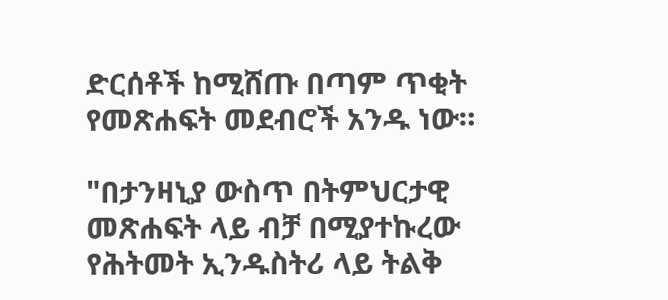ድርሰቶች ከሚሸጡ በጣም ጥቂት የመጽሐፍት መደብሮች አንዱ ነው።

"በታንዛኒያ ውስጥ በትምህርታዊ መጽሐፍት ላይ ብቻ በሚያተኩረው የሕትመት ኢንዱስትሪ ላይ ትልቅ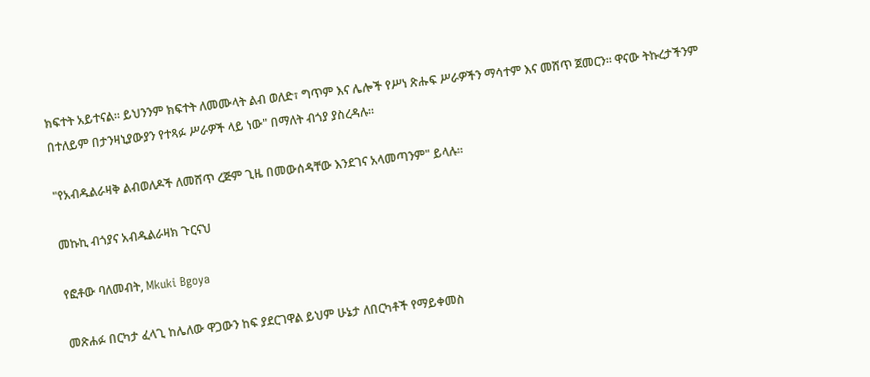ክፍተት አይተናል። ይህንንም ክፍተት ለመሙላት ልብ ወለድ፣ ግጥም እና ሌሎች የሥነ ጽሑፍ ሥራዎችን ማሳተም እና መሸጥ ጀመርን። ዋናው ትኩረታችንም በተለይም በታንዛኒያውያን የተጻፉ ሥራዎች ላይ ነው" በማለት ብጎያ ያስረዳሉ።

"የአብዱልራዛቅ ልብወለዶች ለመሸጥ ረጅም ጊዜ በመውሰዳቸው እንደገና አላመጣንም" ይላሉ።

መኩኪ ብጎያና አብዱልራዛክ ጉርናህ

የፎቶው ባለመብት, Mkuki Bgoya

መጽሐፉ በርካታ ፈላጊ ከሌለው ዋጋውን ከፍ ያደርገዋል ይህም ሁኔታ ለበርካቶች የማይቀመስ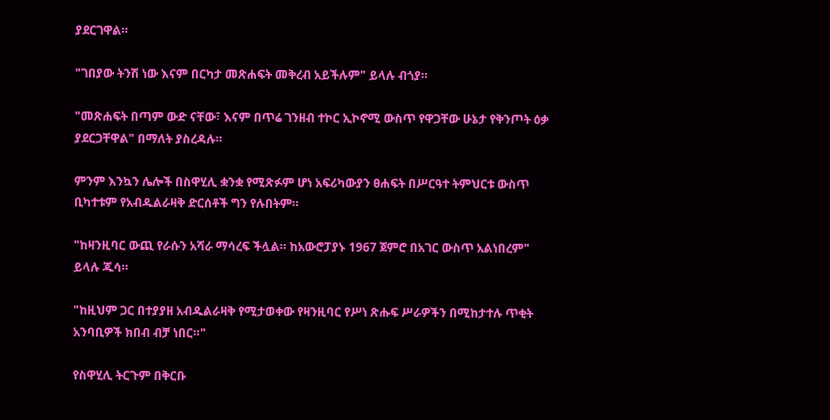ያደርገዋል።

"ገበያው ትንሽ ነው እናም በርካታ መጽሐፍት መቅረብ አይችሉም" ይላሉ ብጎያ።

"መጽሐፍት በጣም ውድ ናቸው፣ እናም በጥሬ ገንዘብ ተኮር ኢኮኖሚ ውስጥ የዋጋቸው ሁኔታ የቅንጦት ዕቃ ያደርጋቸዋል" በማለት ያስረዳሉ።

ምንም እንኳን ሌሎች በስዋሂሊ ቋንቋ የሚጽፉም ሆነ አፍሪካውያን ፀሐፍት በሥርዓተ ትምህርቱ ውስጥ ቢካተቱም የአብዱልራዛቅ ድርሰቶች ግን የሉበትም።

"ከዛንዚባር ውጪ የራሱን አሻራ ማሳረፍ ችሏል። ከአውሮፓያኑ 1967 ጀምሮ በአገር ውስጥ አልነበረም" ይላሉ ጁሳ።

"ከዚህም ጋር በተያያዘ አብዱልራዛቅ የሚታወቀው የዛንዚባር የሥነ ጽሑፍ ሥራዎችን በሚከታተሉ ጥቂት አንባቢዎች ክበብ ብቻ ነበር።"

የስዋሂሊ ትርጉም በቅርቡ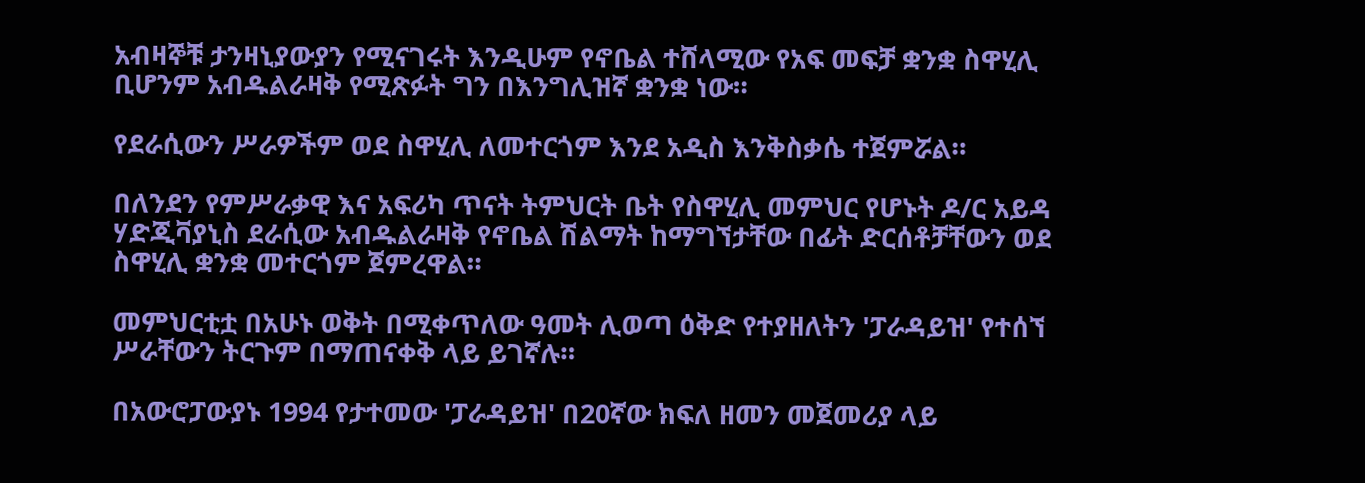አብዛኞቹ ታንዛኒያውያን የሚናገሩት እንዲሁም የኖቤል ተሸላሚው የአፍ መፍቻ ቋንቋ ስዋሂሊ ቢሆንም አብዱልራዛቅ የሚጽፉት ግን በእንግሊዝኛ ቋንቋ ነው።

የደራሲውን ሥራዎችም ወደ ስዋሂሊ ለመተርጎም እንደ አዲስ እንቅስቃሴ ተጀምሯል።

በለንደን የምሥራቃዊ እና አፍሪካ ጥናት ትምህርት ቤት የስዋሂሊ መምህር የሆኑት ዶ/ር አይዳ ሃድጂቫያኒስ ደራሲው አብዱልራዛቅ የኖቤል ሽልማት ከማግኘታቸው በፊት ድርሰቶቻቸውን ወደ ስዋሂሊ ቋንቋ መተርጎም ጀምረዋል።

መምህርቲቷ በአሁኑ ወቅት በሚቀጥለው ዓመት ሊወጣ ዕቅድ የተያዘለትን 'ፓራዳይዝ' የተሰኘ ሥራቸውን ትርጉም በማጠናቀቅ ላይ ይገኛሉ።

በአውሮፓውያኑ 1994 የታተመው 'ፓራዳይዝ' በ20ኛው ክፍለ ዘመን መጀመሪያ ላይ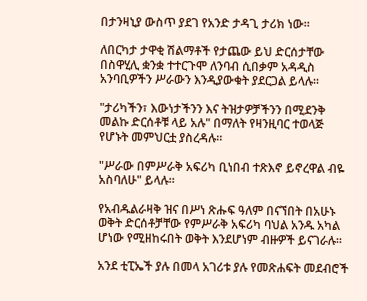በታንዛኒያ ውስጥ ያደገ የአንድ ታዳጊ ታሪክ ነው።

ለበርካታ ታዋቂ ሽልማቶች የታጨው ይህ ድርሰታቸው በስዋሂሊ ቋንቋ ተተርጉሞ ለንባብ ሲበቃም አዳዲስ አንባቢዎችን ሥራውን እንዲያውቁት ያደርጋል ይላሉ።

"ታሪካችን፣ እውነታችንን እና ትዝታዎቻችንን በሚደንቅ መልኩ ድርሰቶቹ ላይ አሉ" በማለት የዛንዚባር ተወላጅ የሆኑት መምህርቷ ያስረዳሉ።

"ሥራው በምሥራቅ አፍሪካ ቢነበብ ተጽእኖ ይኖረዋል ብዬ አስባለሁ" ይላሉ።

የአብዱልራዛቅ ዝና በሥነ ጽሑፍ ዓለም በናኘበት በአሁኑ ወቅት ድርሰቶቻቸው የምሥራቅ አፍሪካ ባህል አንዱ አካል ሆነው የሚዘከሩበት ወቅት እንደሆነም ብዙዎች ይናገራሉ።

አንደ ቲፒኤች ያሉ በመላ አገሪቱ ያሉ የመጽሐፍት መደብሮች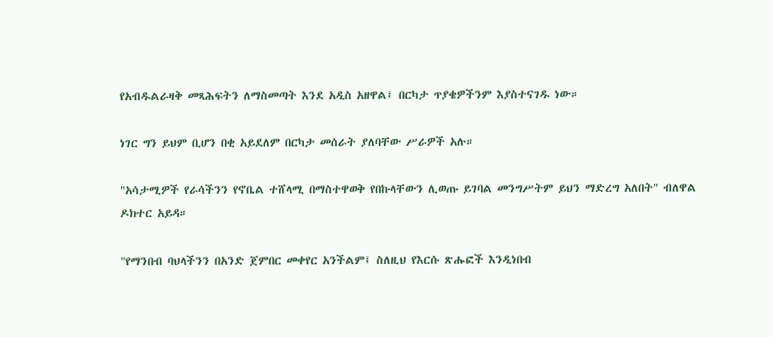የአብዱልራዛቅ መጻሕፍትን ለማስመጣት እንደ አዲስ አዘዋል፤ በርካታ ጥያቄዎችንም እያስተናገዱ ነው።

ነገር ግን ይህም ቢሆን በቂ አይደለም በርካታ መሰራት ያለባቸው ሥራዎች አሉ።

"አሳታሚዎች የራሳችንን የኖቤል ተሸላሚ በማስተዋወቅ የበኩላቸውን ሊወጡ ይገባል መንግሥትም ይህን ማድረግ አለበት" ብለዋል ዶክተር አይዳ።

"የማንበብ ባህላችንን በአንድ ጀምበር መቀየር አንችልም፤ ስለዚህ የእርሱ ጽሑፎች እንዲነበብ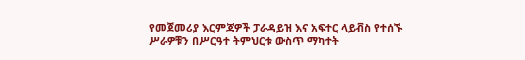የመጀመሪያ እርምጃዎች ፓራዳይዝ እና አፍተር ላይቭስ የተሰኙ ሥራዎቹን በሥርዓተ ትምህርቱ ውስጥ ማካተት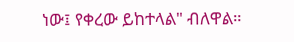ነው፤ የቀረው ይከተላል" ብለዋል።